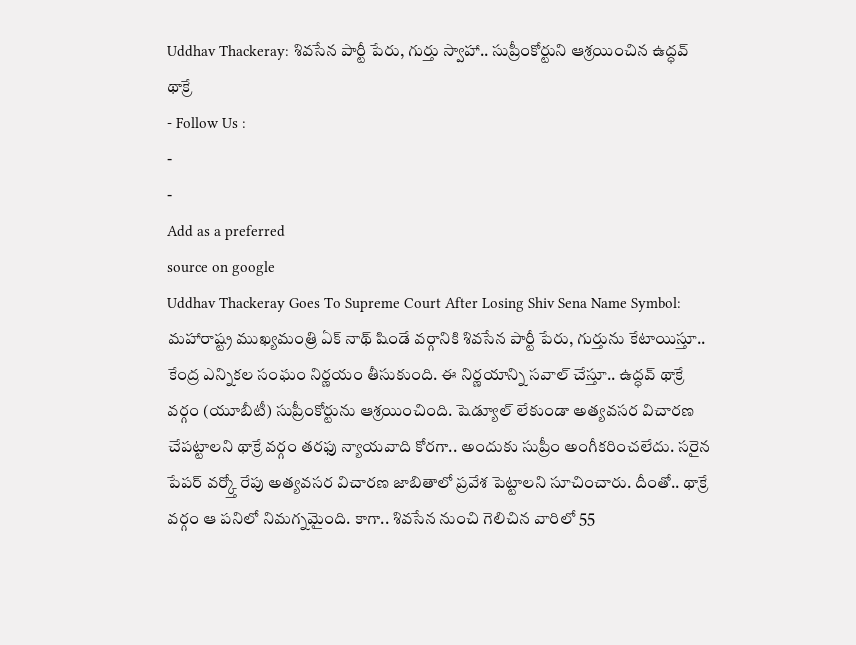Uddhav Thackeray: శివసేన పార్టీ పేరు, గుర్తు స్వాహా.. సుప్రీంకోర్టుని ఆశ్రయించిన ఉద్ధవ్ థాక్రే
- Follow Us :
-
-
Add as a preferred
source on google
Uddhav Thackeray Goes To Supreme Court After Losing Shiv Sena Name Symbol: మహారాష్ట్ర ముఖ్యమంత్రి ఏక్ నాథ్ షిండే వర్గానికి శివసేన పార్టీ పేరు, గుర్తును కేటాయిస్తూ.. కేంద్ర ఎన్నికల సంఘం నిర్ణయం తీసుకుంది. ఈ నిర్ణయాన్ని సవాల్ చేస్తూ.. ఉద్ధవ్ థాక్రే వర్గం (యూబీటీ) సుప్రీంకోర్టును ఆశ్రయించింది. షెడ్యూల్ లేకుండా అత్యవసర విచారణ చేపట్టాలని థాక్రే వర్గం తరఫు న్యాయవాది కోరగా.. అందుకు సుప్రీం అంగీకరించలేదు. సరైన పేపర్ వర్క్తో రేపు అత్యవసర విచారణ జాబితాలో ప్రవేశ పెట్టాలని సూచించారు. దీంతో.. థాక్రే వర్గం ఆ పనిలో నిమగ్నమైంది. కాగా.. శివసేన నుంచి గెలిచిన వారిలో 55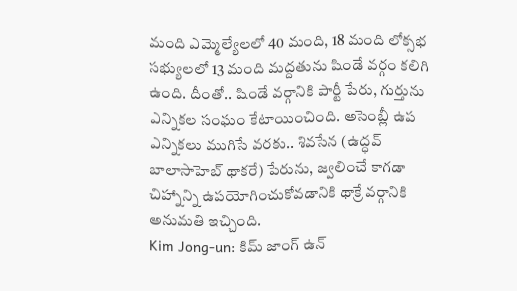మంది ఎమ్మెల్యేలలో 40 మంది, 18 మంది లోక్సభ సభ్యులలో 13 మంది మద్దతును షిండే వర్గం కలిగి ఉంది. దీంతో.. షిండే వర్గానికి పార్టీ పేరు, గుర్తును ఎన్నికల సంఘం కేటాయించింది. అసెంబ్లీ ఉప ఎన్నికలు ముగిసే వరకు.. శివసేన (ఉద్ధవ్ బాలాసాహెబ్ థాకరే) పేరును, జ్వలించే కాగడా చిహ్నాన్ని ఉపయోగించుకోవడానికి థాక్రే వర్గానికి అనుమతి ఇచ్చింది.
Kim Jong-un: కిమ్ జాంగ్ ఉన్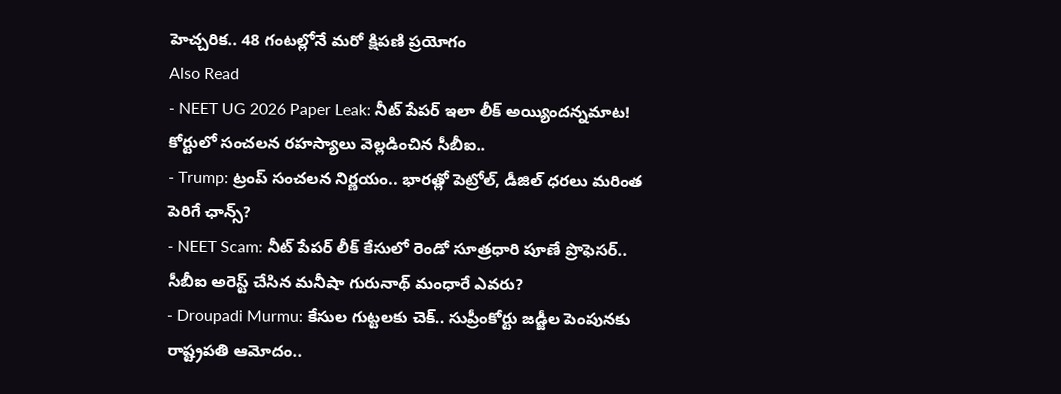హెచ్చరిక.. 48 గంటల్లోనే మరో క్షిపణి ప్రయోగం
Also Read
- NEET UG 2026 Paper Leak: నీట్ పేపర్ ఇలా లీక్ అయ్యిందన్నమాట! కోర్టులో సంచలన రహస్యాలు వెల్లడించిన సీబీఐ..
- Trump: ట్రంప్ సంచలన నిర్ణయం.. భారత్లో పెట్రోల్, డీజిల్ ధరలు మరింత పెరిగే ఛాన్స్?
- NEET Scam: నీట్ పేపర్ లీక్ కేసులో రెండో సూత్రధారి పూణే ప్రొఫెసర్.. సీబీఐ అరెస్ట్ చేసిన మనీషా గురునాథ్ మంధారే ఎవరు?
- Droupadi Murmu: కేసుల గుట్టలకు చెక్.. సుప్రీంకోర్టు జడ్జీల పెంపునకు రాష్ట్రపతి ఆమోదం..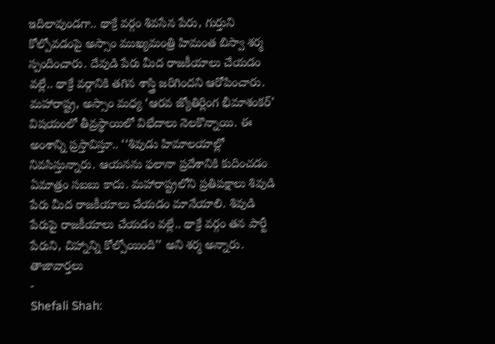ఇదిలావుండగా.. థాక్రే వర్గం శివసేన పేరు, గుర్తుని కోల్పోవడంపై అస్సాం ముఖ్యమంత్రి హిమంత బిస్వా శర్మ స్పందించారు. దేవుడి పేరు మీద రాజకీయాలు చేయడం వల్లే.. థాక్రే వర్గానికి తగిన శాస్త్రి జరిగిందని ఆరోపించారు. మహారాష్ట్ర, అస్సాం మధ్య ‘ఆరవ జ్యోతిర్లింగ భీమాశంకర్’ విషయంలో తీవ్రస్థాయిలో విభేదాలు నెలకొన్నాయి. ఈ అంశాన్ని ప్రస్తావిస్తూ.. ‘‘శివుడు హిమాలయాల్లో నివసిస్తున్నారు. ఆయనను ఫలానా ప్రదేశానికి కుదించడం ఏమాత్రం సబబు కాదు. మహారాష్ట్రలోని ప్రతిపక్షాలు శివుడి పేరు మీద రాజకీయాలు చేయడం మానేయాలి. శివుడి పేరుపై రాజకీయాలు చేయడం వల్లే.. థాక్రే వర్గం తన పార్టీ పేరుని, చిహ్నాన్ని కోల్పోయింది’’ అని శర్మ అన్నారు.
తాజావార్తలు
-
Shefali Shah: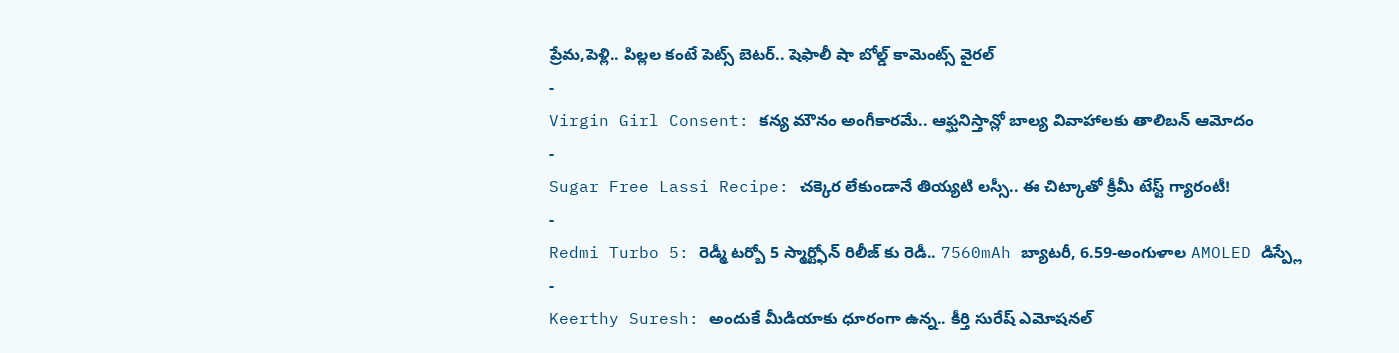ప్రేమ,పెళ్లి.. పిల్లల కంటే పెట్స్ బెటర్.. షెఫాలీ షా బోల్డ్ కామెంట్స్ వైరల్
-
Virgin Girl Consent: కన్య మౌనం అంగీకారమే.. ఆఫ్ఘనిస్తాన్లో బాల్య వివాహాలకు తాలిబన్ ఆమోదం
-
Sugar Free Lassi Recipe: చక్కెర లేకుండానే తియ్యటి లస్సీ.. ఈ చిట్కాతో క్రీమీ టేస్ట్ గ్యారంటీ!
-
Redmi Turbo 5: రెడ్మీ టర్బో 5 స్మార్ట్ఫోన్ రిలీజ్ కు రెడీ.. 7560mAh బ్యాటరీ, 6.59-అంగుళాల AMOLED డిస్ప్లే
-
Keerthy Suresh: అందుకే మీడియాకు ధూరంగా ఉన్న.. కీర్తి సురేష్ ఎమోషనల్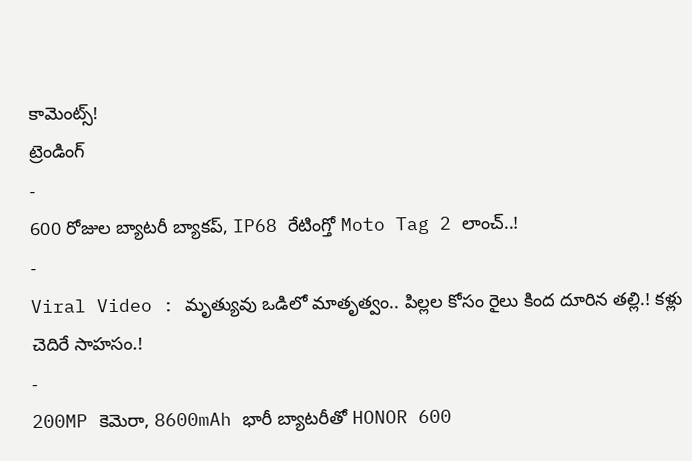కామెంట్స్!
ట్రెండింగ్
-
600 రోజుల బ్యాటరీ బ్యాకప్, IP68 రేటింగ్తో Moto Tag 2 లాంచ్..!
-
Viral Video : మృత్యువు ఒడిలో మాతృత్వం.. పిల్లల కోసం రైలు కింద దూరిన తల్లి.! కళ్లు చెదిరే సాహసం.!
-
200MP కెమెరా, 8600mAh భారీ బ్యాటరీతో HONOR 600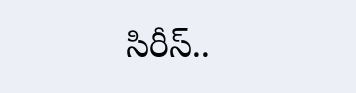సిరీస్..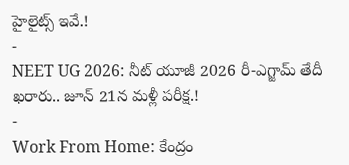హైలైట్స్ ఇవే.!
-
NEET UG 2026: నీట్ యూజీ 2026 రీ-ఎగ్జామ్ తేదీ ఖరారు.. జూన్ 21న మళ్లీ పరీక్ష.!
-
Work From Home: కేంద్రం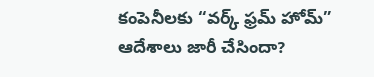కంపెనీలకు “వర్క్ ఫ్రమ్ హోమ్” ఆదేశాలు జారీ చేసిందా?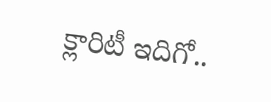క్లారిటీ ఇదిగో..